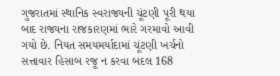ગુજરાતમાં સ્થાનિક સ્વરાજ્યની ચૂંટણી પૂરી થયા બાદ રાજ્યના રાજકારણમાં ભારે ગરમાવો આવી ગયો છે. નિયત સમયમર્યાદામાં ચૂંટણી ખર્ચનો સત્તાવાર હિસાબ રજૂ ન કરવા બદલ 168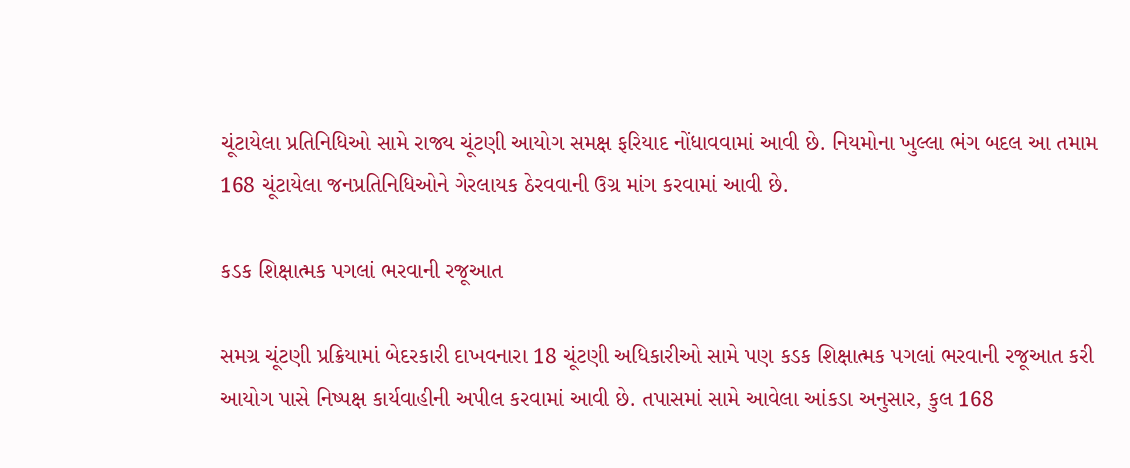ચૂંટાયેલા પ્રતિનિધિઓ સામે રાજ્ય ચૂંટણી આયોગ સમક્ષ ફરિયાદ નોંધાવવામાં આવી છે. નિયમોના ખુલ્લા ભંગ બદલ આ તમામ 168 ચૂંટાયેલા જનપ્રતિનિધિઓને ગેરલાયક ઠેરવવાની ઉગ્ર માંગ કરવામાં આવી છે.

કડક શિક્ષાત્મક પગલાં ભરવાની રજૂઆત

સમગ્ર ચૂંટણી પ્રક્રિયામાં બેદરકારી દાખવનારા 18 ચૂંટણી અધિકારીઓ સામે પણ કડક શિક્ષાત્મક પગલાં ભરવાની રજૂઆત કરી આયોગ પાસે નિષ્પક્ષ કાર્યવાહીની અપીલ કરવામાં આવી છે. તપાસમાં સામે આવેલા આંકડા અનુસાર, કુલ 168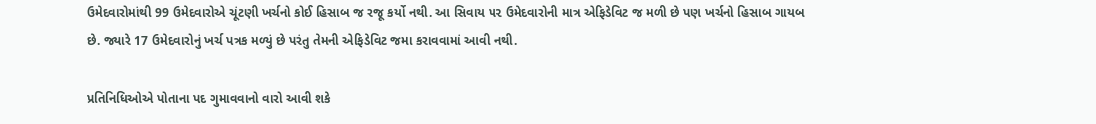ઉમેદવારોમાંથી 99 ઉમેદવારોએ ચૂંટણી ખર્ચનો કોઈ હિસાબ જ રજૂ કર્યો નથી. આ સિવાય ૫૨ ઉમેદવારોની માત્ર એફિડેવિટ જ મળી છે પણ ખર્ચનો હિસાબ ગાયબ છે. જ્યારે 17 ઉમેદવારોનું ખર્ચ પત્રક મળ્યું છે પરંતુ તેમની એફિડેવિટ જમા કરાવવામાં આવી નથી.

પ્રતિનિધિઓએ પોતાના પદ ગુમાવવાનો વારો આવી શકે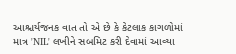આશ્ચર્યજનક વાત તો એ છે કે કેટલાક કાગળોમાં માત્ર 'NIL' લખીને સબમિટ કરી દેવામાં આવ્યા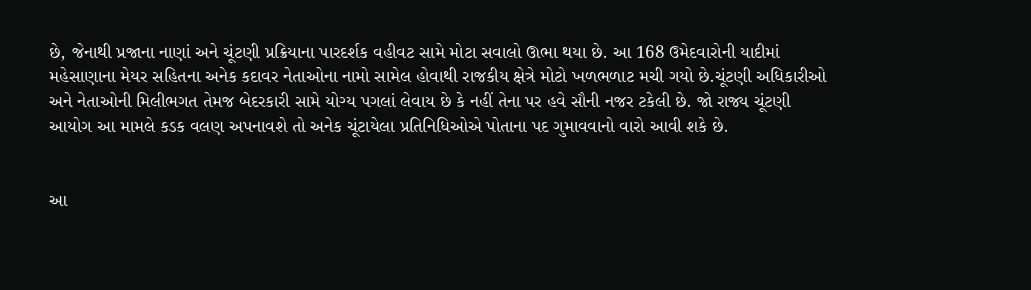છે, જેનાથી પ્રજાના નાણાં અને ચૂંટણી પ્રક્રિયાના પારદર્શક વહીવટ સામે મોટા સવાલો ઊભા થયા છે. આ 168 ઉમેદવારોની યાદીમાં મહેસાણાના મેયર સહિતના અનેક કદાવર નેતાઓના નામો સામેલ હોવાથી રાજકીય ક્ષેત્રે મોટો ખળભળાટ મચી ગયો છે.ચૂંટણી અધિકારીઓ અને નેતાઓની મિલીભગત તેમજ બેદરકારી સામે યોગ્ય પગલાં લેવાય છે કે નહીં તેના પર હવે સૌની નજર ટકેલી છે. જો રાજ્ય ચૂંટણી આયોગ આ મામલે કડક વલણ અપનાવશે તો અનેક ચૂંટાયેલા પ્રતિનિધિઓએ પોતાના પદ ગુમાવવાનો વારો આવી શકે છે.


આ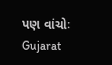પણ વાંચોઃ Gujarat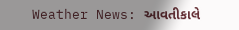Weather News: આવતીકાલે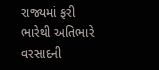રાજ્યમાં ફરી ભારેથી અતિભારે વરસાદની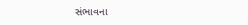સંભાવના